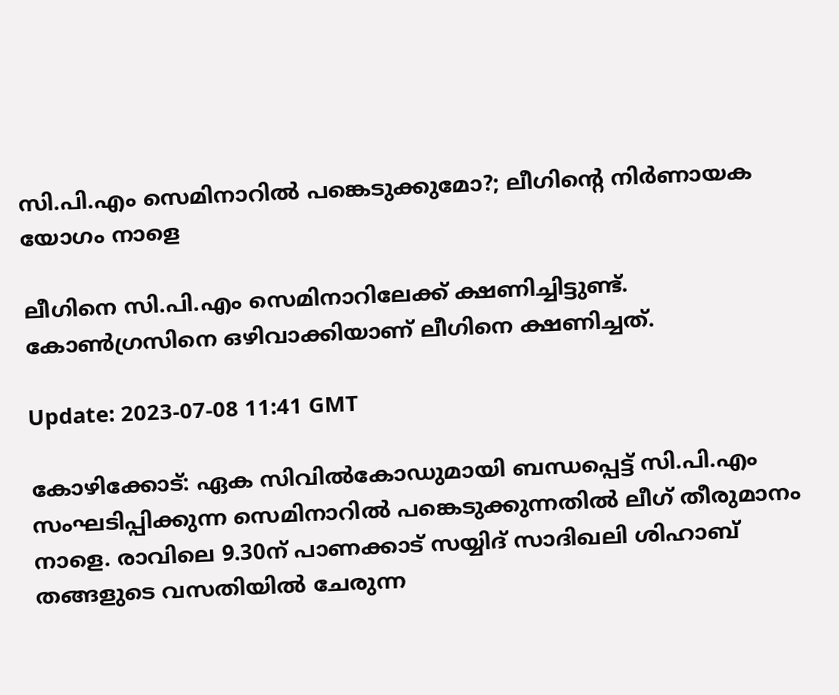സി.പി.എം സെമിനാറിൽ പങ്കെടുക്കുമോ?; ലീഗിന്റെ നിർണായക യോഗം നാളെ

ലീഗിനെ സി.പി.എം സെമിനാറിലേക്ക് ക്ഷണിച്ചിട്ടുണ്ട്. കോൺഗ്രസിനെ ഒഴിവാക്കിയാണ് ലീഗിനെ ക്ഷണിച്ചത്.

Update: 2023-07-08 11:41 GMT

കോഴിക്കോട്: ഏക സിവിൽകോഡുമായി ബന്ധപ്പെട്ട് സി.പി.എം സംഘടിപ്പിക്കുന്ന സെമിനാറിൽ പങ്കെടുക്കുന്നതിൽ ലീഗ് തീരുമാനം നാളെ. രാവിലെ 9.30ന് പാണക്കാട് സയ്യിദ് സാദിഖലി ശിഹാബ് തങ്ങളുടെ വസതിയിൽ ചേരുന്ന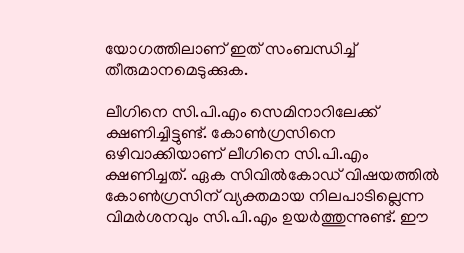യോഗത്തിലാണ് ഇത് സംബന്ധിച്ച് തീരുമാനമെടുക്കുക.

ലീഗിനെ സി.പി.എം സെമിനാറിലേക്ക് ക്ഷണിച്ചിട്ടുണ്ട്. കോൺഗ്രസിനെ ഒഴിവാക്കിയാണ് ലീഗിനെ സി.പി.എം ക്ഷണിച്ചത്. ഏക സിവിൽകോഡ് വിഷയത്തിൽ കോൺഗ്രസിന് വ്യക്തമായ നിലപാടില്ലെന്ന വിമർശനവും സി.പി.എം ഉയർത്തുന്നുണ്ട്. ഈ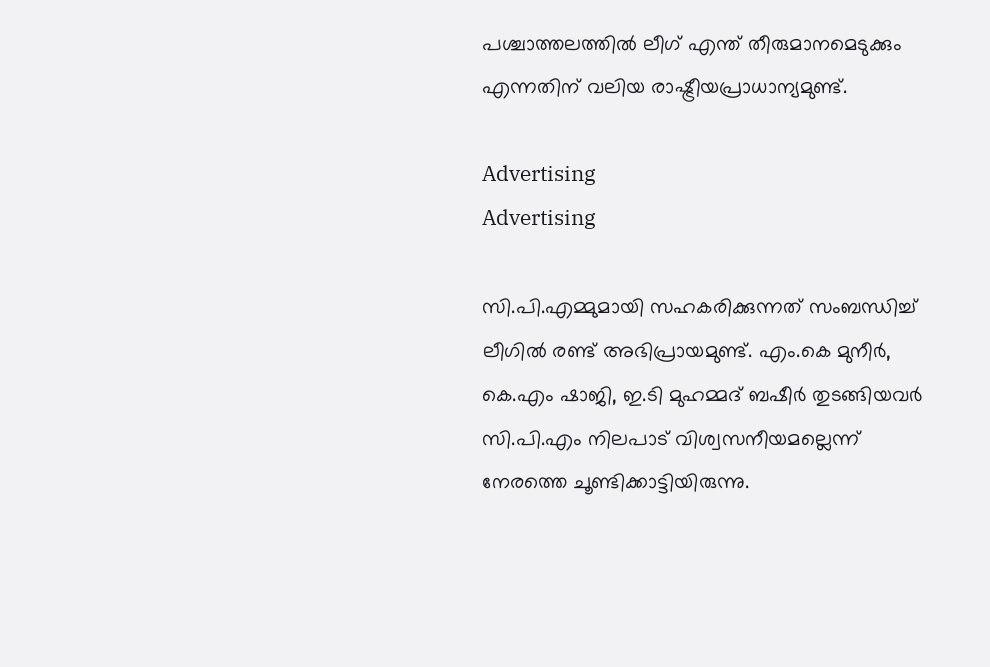പശ്ചാത്തലത്തിൽ ലീഗ് എന്ത് തീരുമാനമെടുക്കും എന്നതിന് വലിയ രാഷ്ട്രീയപ്രാധാന്യമുണ്ട്.

Advertising
Advertising

സി.പി.എമ്മുമായി സഹകരിക്കുന്നത് സംബന്ധിച്ച് ലീഗിൽ രണ്ട് അഭിപ്രായമുണ്ട്. എം.കെ മുനീർ, കെ.എം ഷാജി, ഇ.ടി മുഹമ്മദ് ബഷീർ തുടങ്ങിയവർ സി.പി.എം നിലപാട് വിശ്വസനീയമല്ലെന്ന് നേരത്തെ ചൂണ്ടിക്കാട്ടിയിരുന്നു.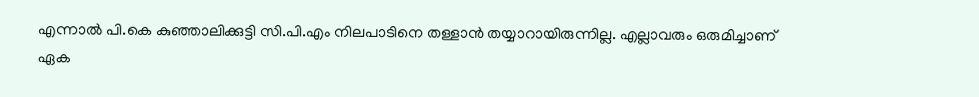എന്നാൽ പി.കെ കുഞ്ഞാലിക്കുട്ടി സി.പി.എം നിലപാടിനെ തള്ളാൻ തയ്യാറായിരുന്നില്ല. എല്ലാവരും ഒരുമിച്ചാണ് ഏക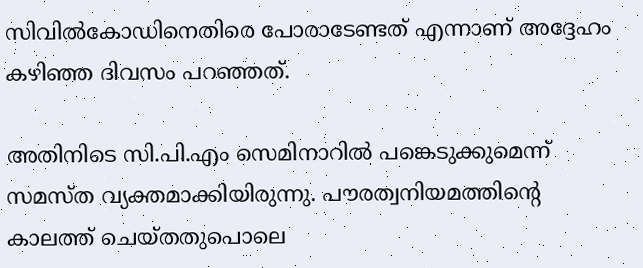സിവിൽകോഡിനെതിരെ പോരാടേണ്ടത് എന്നാണ് അദ്ദേഹം കഴിഞ്ഞ ദിവസം പറഞ്ഞത്.

അതിനിടെ സി.പി.എം സെമിനാറിൽ പങ്കെടുക്കുമെന്ന് സമസ്ത വ്യക്തമാക്കിയിരുന്നു. പൗരത്വനിയമത്തിന്റെ കാലത്ത് ചെയ്തതുപൊലെ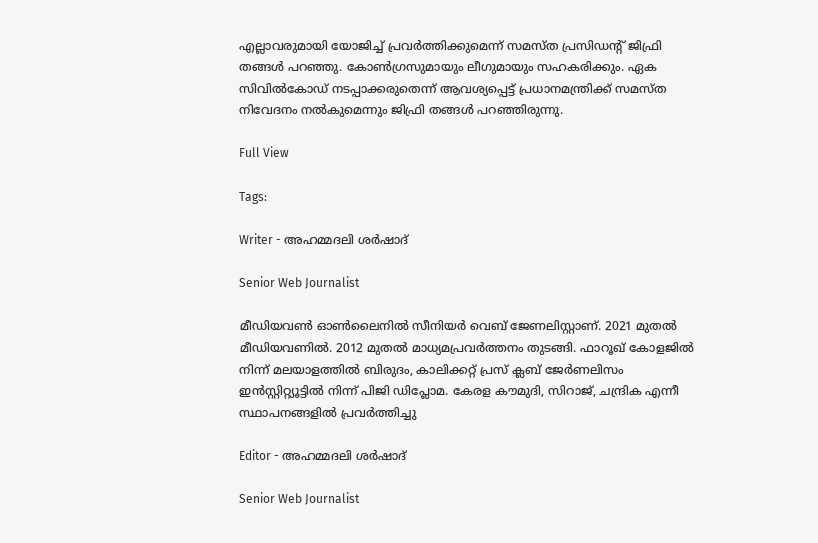എല്ലാവരുമായി യോജിച്ച് പ്രവർത്തിക്കുമെന്ന് സമസ്ത പ്രസിഡന്റ് ജിഫ്രി തങ്ങൾ പറഞ്ഞു. കോൺഗ്രസുമായും ലീഗുമായും സഹകരിക്കും. ഏക സിവിൽകോഡ് നടപ്പാക്കരുതെന്ന് ആവശ്യപ്പെട്ട് പ്രധാനമന്ത്രിക്ക് സമസ്ത നിവേദനം നൽകുമെന്നും ജിഫ്രി തങ്ങൾ പറഞ്ഞിരുന്നു.

Full View

Tags:

Writer - അഹമ്മദലി ശര്‍ഷാദ്

Senior Web Journalist

മീഡിയവൺ ഓൺലൈനിൽ സീനിയർ വെബ് ജേണലിസ്റ്റാണ്. 2021 മുതൽ മീഡിയവണിൽ. 2012 മുതൽ മാധ്യമപ്രവർത്തനം തുടങ്ങി. ഫാറൂഖ് കോളജിൽ നിന്ന് മലയാളത്തിൽ ബിരുദം, കാലിക്കറ്റ് പ്രസ് ക്ലബ് ജേർണലിസം ഇൻസ്റ്റിറ്റ്യൂട്ടിൽ നിന്ന് പിജി ഡിപ്ലോമ. കേരള കൗമുദി, സിറാജ്, ചന്ദ്രിക എന്നീ സ്ഥാപനങ്ങളിൽ പ്രവർത്തിച്ചു

Editor - അഹമ്മദലി ശര്‍ഷാദ്

Senior Web Journalist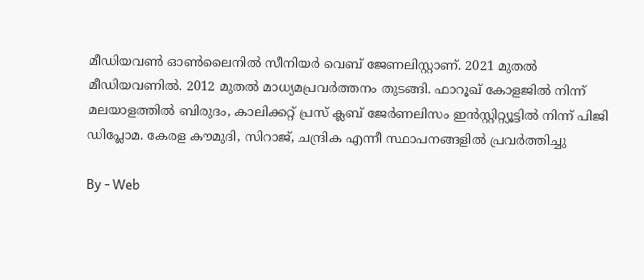മീഡിയവൺ ഓൺലൈനിൽ സീനിയർ വെബ് ജേണലിസ്റ്റാണ്. 2021 മുതൽ മീഡിയവണിൽ. 2012 മുതൽ മാധ്യമപ്രവർത്തനം തുടങ്ങി. ഫാറൂഖ് കോളജിൽ നിന്ന് മലയാളത്തിൽ ബിരുദം, കാലിക്കറ്റ് പ്രസ് ക്ലബ് ജേർണലിസം ഇൻസ്റ്റിറ്റ്യൂട്ടിൽ നിന്ന് പിജി ഡിപ്ലോമ. കേരള കൗമുദി, സിറാജ്, ചന്ദ്രിക എന്നീ സ്ഥാപനങ്ങളിൽ പ്രവർത്തിച്ചു

By - Web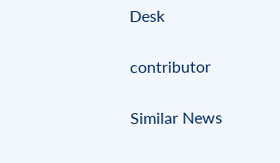Desk

contributor

Similar News